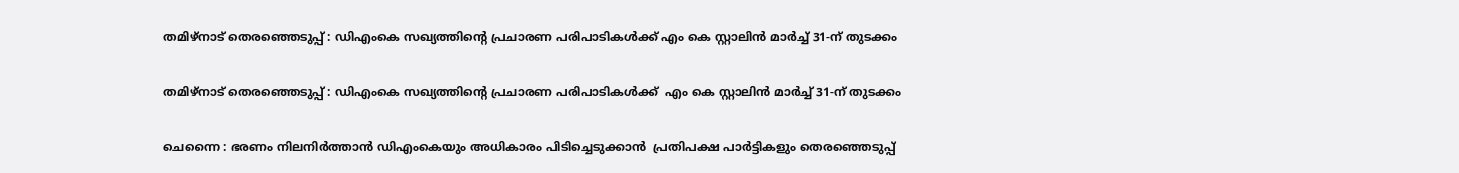തമിഴ്‌നാട് തെരഞ്ഞെടുപ്പ് : ഡിഎംകെ സഖ്യത്തിൻ്റെ പ്രചാരണ പരിപാടികൾക്ക് എം കെ സ്റ്റാലിൻ മാർച്ച് 31-ന് തുടക്കം

തമിഴ്‌നാട് തെരഞ്ഞെടുപ്പ് : ഡിഎംകെ സഖ്യത്തിൻ്റെ പ്രചാരണ പരിപാടികൾക്ക്  എം കെ സ്റ്റാലിൻ മാർച്ച് 31-ന് തുടക്കം

ചെന്നൈ : ഭരണം നിലനിർത്താൻ ഡിഎംകെയും അധികാരം പിടിച്ചെടുക്കാൻ  പ്രതിപക്ഷ പാർട്ടികളും തെരഞ്ഞെടുപ്പ്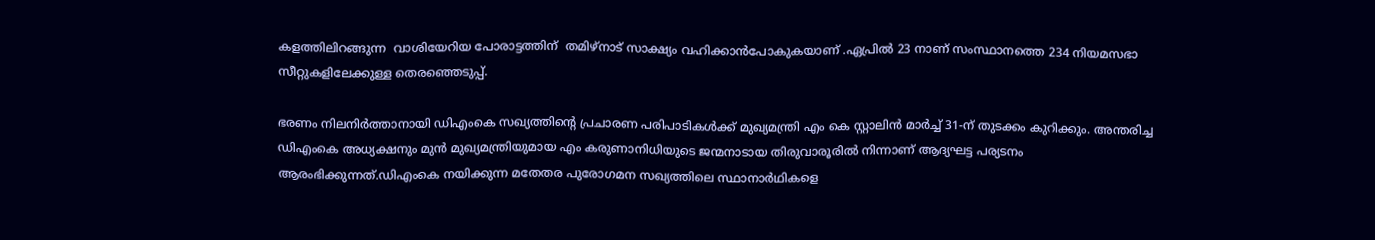കളത്തിലിറങ്ങുന്ന  വാശിയേറിയ പോരാട്ടത്തിന്  തമിഴ്‌നാട് സാക്ഷ്യം വഹിക്കാൻപോകുകയാണ് .ഏപ്രിൽ 23 നാണ് സംസ്ഥാനത്തെ 234 നിയമസഭാ സീറ്റുകളിലേക്കുള്ള തെരഞ്ഞെടുപ്പ്.

ഭരണം നിലനിർത്താനായി ഡിഎംകെ സഖ്യത്തിൻ്റെ പ്രചാരണ പരിപാടികൾക്ക് മുഖ്യമന്ത്രി എം കെ സ്റ്റാലിൻ മാർച്ച് 31-ന് തുടക്കം കുറിക്കും. അന്തരിച്ച ഡിഎംകെ അധ്യക്ഷനും മുൻ മുഖ്യമന്ത്രിയുമായ എം കരുണാനിധിയുടെ ജന്മനാടായ തിരുവാരൂരിൽ നിന്നാണ് ആദ്യഘട്ട പര്യടനം ആരംഭിക്കുന്നത്.ഡിഎംകെ നയിക്കുന്ന മതേതര പുരോഗമന സഖ്യത്തിലെ സ്ഥാനാർഥികളെ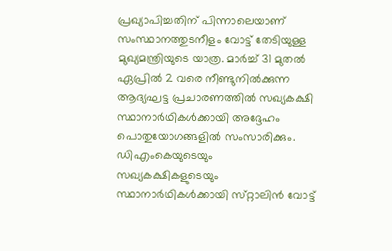പ്രഖ്യാപിച്ചതിന് പിന്നാലെയാണ് സംസ്ഥാനത്തുടനീളം വോട്ട് തേടിയുള്ള മുഖ്യമന്ത്രിയുടെ യാത്ര. മാർച്ച് 31 മുതൽ ഏപ്രിൽ 2 വരെ നീണ്ടുനിൽക്കുന്ന ആദ്യഘട്ട പ്രചാരണത്തിൽ സഖ്യകക്ഷി സ്ഥാനാർഥികൾക്കായി അദ്ദേഹം പൊതുയോഗങ്ങളിൽ സംസാരിക്കും. ഡിഎംകെയുടെയും സഖ്യകക്ഷികളുടെയും സ്ഥാനാർഥികൾക്കായി സ്‌റ്റാലിൻ വോട്ട്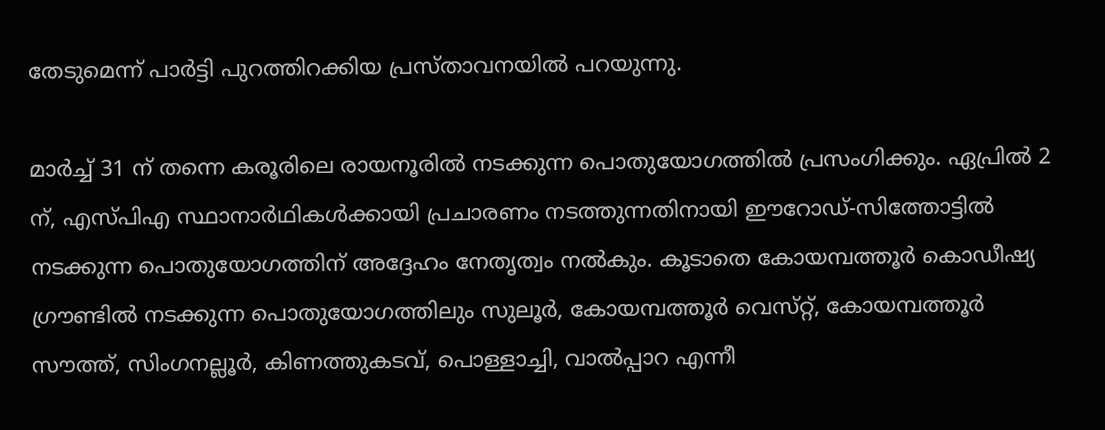തേടുമെന്ന് പാർട്ടി പുറത്തിറക്കിയ പ്രസ്‌താവനയിൽ പറയുന്നു.

മാർച്ച് 31 ന് തന്നെ കരൂരിലെ രായനൂരിൽ നടക്കുന്ന പൊതുയോഗത്തിൽ പ്രസംഗിക്കും. ഏപ്രിൽ 2 ന്, എസ്‌പിഎ സ്ഥാനാർഥികൾക്കായി പ്രചാരണം നടത്തുന്നതിനായി ഈറോഡ്-സിത്തോട്ടിൽ നടക്കുന്ന പൊതുയോഗത്തിന് അദ്ദേഹം നേതൃത്വം നൽകും. കൂടാതെ കോയമ്പത്തൂർ കൊഡീഷ്യ ഗ്രൗണ്ടിൽ നടക്കുന്ന പൊതുയോഗത്തിലും സുലൂർ, കോയമ്പത്തൂർ വെസ്‌റ്റ്, കോയമ്പത്തൂർ സൗത്ത്, സിംഗനല്ലൂർ, കിണത്തുകടവ്, പൊള്ളാച്ചി, വാൽപ്പാറ എന്നീ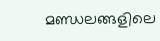മണ്ഡലങ്ങളിലെ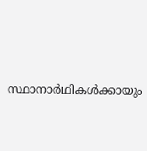സ്ഥാനാർഥികൾക്കായും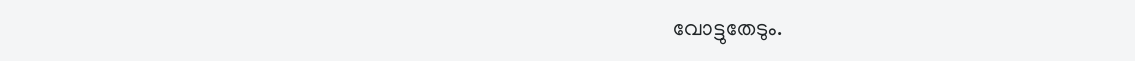വോട്ടുതേടും.